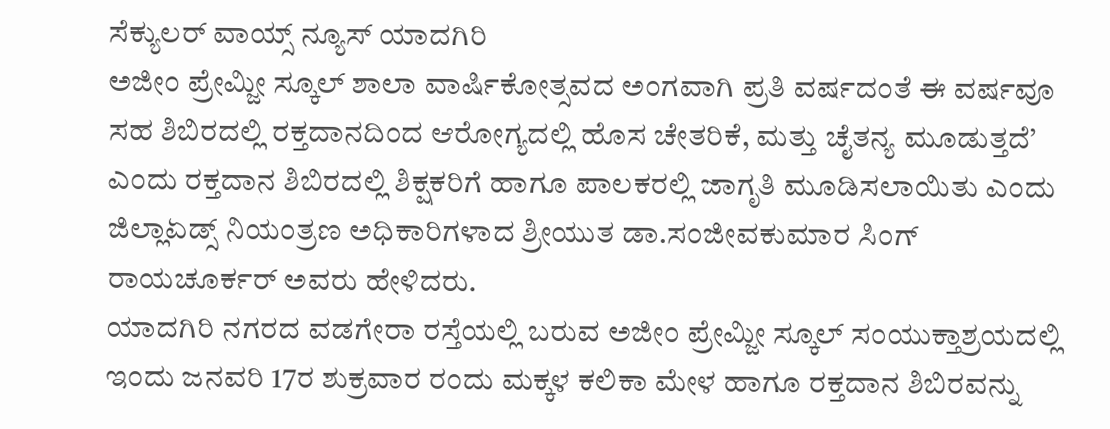ಸೆಕ್ಯುಲರ್ ವಾಯ್ಸ್ ನ್ಯೂಸ್ ಯಾದಗಿರಿ
ಅಜೀಂ ಪ್ರೇಮ್ಜೀ ಸ್ಕೂಲ್ ಶಾಲಾ ವಾರ್ಷಿಕೋತ್ಸವದ ಅಂಗವಾಗಿ ಪ್ರತಿ ವರ್ಷದಂತೆ ಈ ವರ್ಷವೂ ಸಹ ಶಿಬಿರದಲ್ಲಿ ರಕ್ತದಾನದಿಂದ ಆರೋಗ್ಯದಲ್ಲಿ ಹೊಸ ಚೇತರಿಕೆ, ಮತ್ತು ಚೈತನ್ಯ ಮೂಡುತ್ತದೆ’ ಎಂದು ರಕ್ತದಾನ ಶಿಬಿರದಲ್ಲಿ ಶಿಕ್ಷಕರಿಗೆ ಹಾಗೂ ಪಾಲಕರಲ್ಲಿ ಜಾಗೃತಿ ಮೂಡಿಸಲಾಯಿತು ಎಂದು ಜಿಲ್ಲಾಏಡ್ಸ್ ನಿಯಂತ್ರಣ ಅಧಿಕಾರಿಗಳಾದ ಶ್ರೀಯುತ ಡಾ.ಸಂಜೀವಕುಮಾರ ಸಿಂಗ್ ರಾಯಚೂರ್ಕರ್ ಅವರು ಹೇಳಿದರು.
ಯಾದಗಿರಿ ನಗರದ ವಡಗೇರಾ ರಸ್ತೆಯಲ್ಲಿ ಬರುವ ಅಜೀಂ ಪ್ರೇಮ್ಜೀ ಸ್ಕೂಲ್ ಸಂಯುಕ್ತಾಶ್ರಯದಲ್ಲಿ ಇಂದು ಜನವರಿ 17ರ ಶುಕ್ರವಾರ ರಂದು ಮಕ್ಕಳ ಕಲಿಕಾ ಮೇಳ ಹಾಗೂ ರಕ್ತದಾನ ಶಿಬಿರವನ್ನು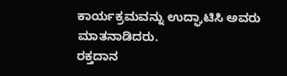ಕಾರ್ಯಕ್ರಮವನ್ನು ಉದ್ಘಾಟಿಸಿ ಅವರು ಮಾತನಾಡಿದರು.
ರಕ್ತದಾನ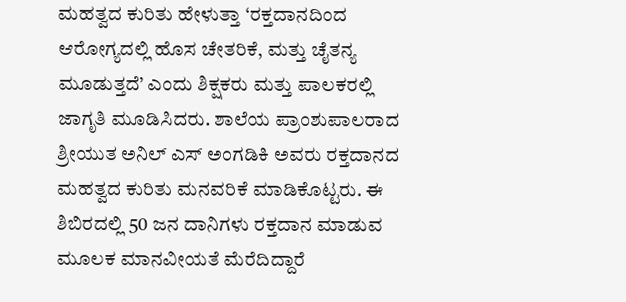ಮಹತ್ವದ ಕುರಿತು ಹೇಳುತ್ತಾ ‘ರಕ್ತದಾನದಿಂದ ಆರೋಗ್ಯದಲ್ಲಿ ಹೊಸ ಚೇತರಿಕೆ, ಮತ್ತು ಚೈತನ್ಯ ಮೂಡುತ್ತದೆ’ ಎಂದು ಶಿಕ್ಷಕರು ಮತ್ತು ಪಾಲಕರಲ್ಲಿ ಜಾಗೃತಿ ಮೂಡಿಸಿದರು. ಶಾಲೆಯ ಪ್ರಾಂಶುಪಾಲರಾದ ಶ್ರೀಯುತ ಅನಿಲ್ ಎಸ್ ಅಂಗಡಿಕಿ ಅವರು ರಕ್ತದಾನದ ಮಹತ್ವದ ಕುರಿತು ಮನವರಿಕೆ ಮಾಡಿಕೊಟ್ಟರು. ಈ ಶಿಬಿರದಲ್ಲಿ 50 ಜನ ದಾನಿಗಳು ರಕ್ತದಾನ ಮಾಡುವ ಮೂಲಕ ಮಾನವೀಯತೆ ಮೆರೆದಿದ್ದಾರೆ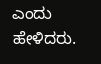ಎಂದು ಹೇಳಿದರು.